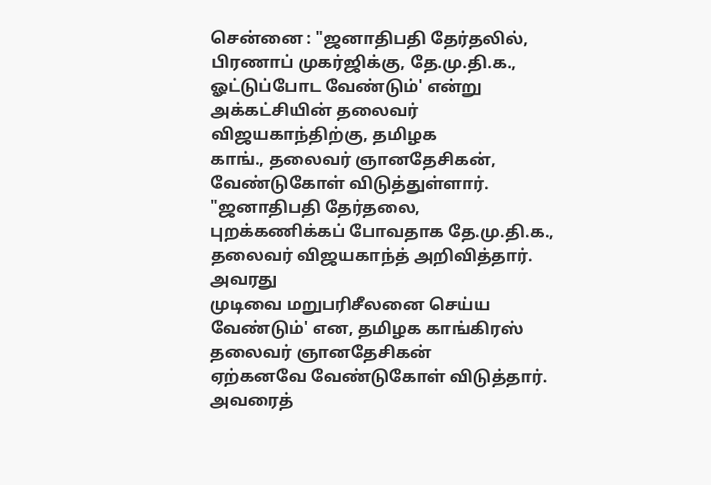சென்னை : "ஜனாதிபதி தேர்தலில், பிரணாப் முகர்ஜிக்கு, தே.மு.தி.க.,
ஓட்டுப்போட வேண்டும்' என்று அக்கட்சியின் தலைவர் விஜயகாந்திற்கு, தமிழக
காங்., தலைவர் ஞானதேசிகன், வேண்டுகோள் விடுத்துள்ளார். "ஜனாதிபதி தேர்தலை,
புறக்கணிக்கப் போவதாக தே.மு.தி.க., தலைவர் விஜயகாந்த் அறிவித்தார். அவரது
முடிவை மறுபரிசீலனை செய்ய வேண்டும்' என, தமிழக காங்கிரஸ் தலைவர் ஞானதேசிகன்
ஏற்கனவே வேண்டுகோள் விடுத்தார். அவரைத்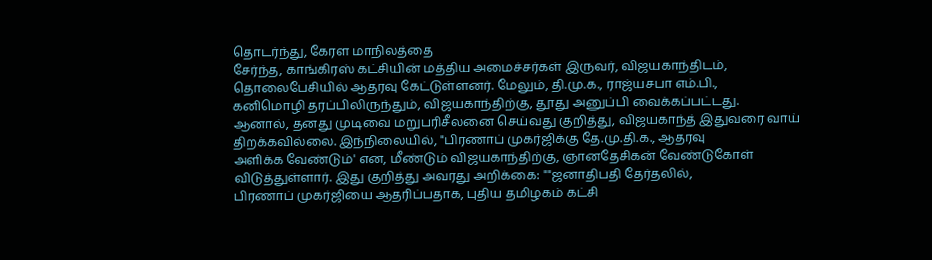தொடர்ந்து, கேரள மாநிலத்தை
சேர்ந்த, காங்கிரஸ் கட்சியின் மத்திய அமைச்சர்கள் இருவர், விஜயகாந்திடம்,
தொலைபேசியில் ஆதரவு கேட்டுள்ளனர். மேலும், தி.மு.க., ராஜ்யசபா எம்.பி.,
கனிமொழி தரப்பிலிருந்தும், விஜயகாந்திற்கு, தூது அனுப்பி வைக்கப்பட்டது.
ஆனால், தனது முடிவை மறுபரிசீலனை செய்வது குறித்து, விஜயகாந்த் இதுவரை வாய்
திறக்கவில்லை. இந்நிலையில், "பிரணாப் முகர்ஜிக்கு தே.மு.தி.க., ஆதரவு
அளிக்க வேண்டும்' என, மீண்டும் விஜயகாந்திற்கு, ஞானதேசிகன் வேண்டுகோள்
விடுத்துள்ளார். இது குறித்து அவரது அறிக்கை: ""ஜனாதிபதி தேர்தலில்,
பிரணாப் முகர்ஜியை ஆதரிப்பதாக, புதிய தமிழகம் கட்சி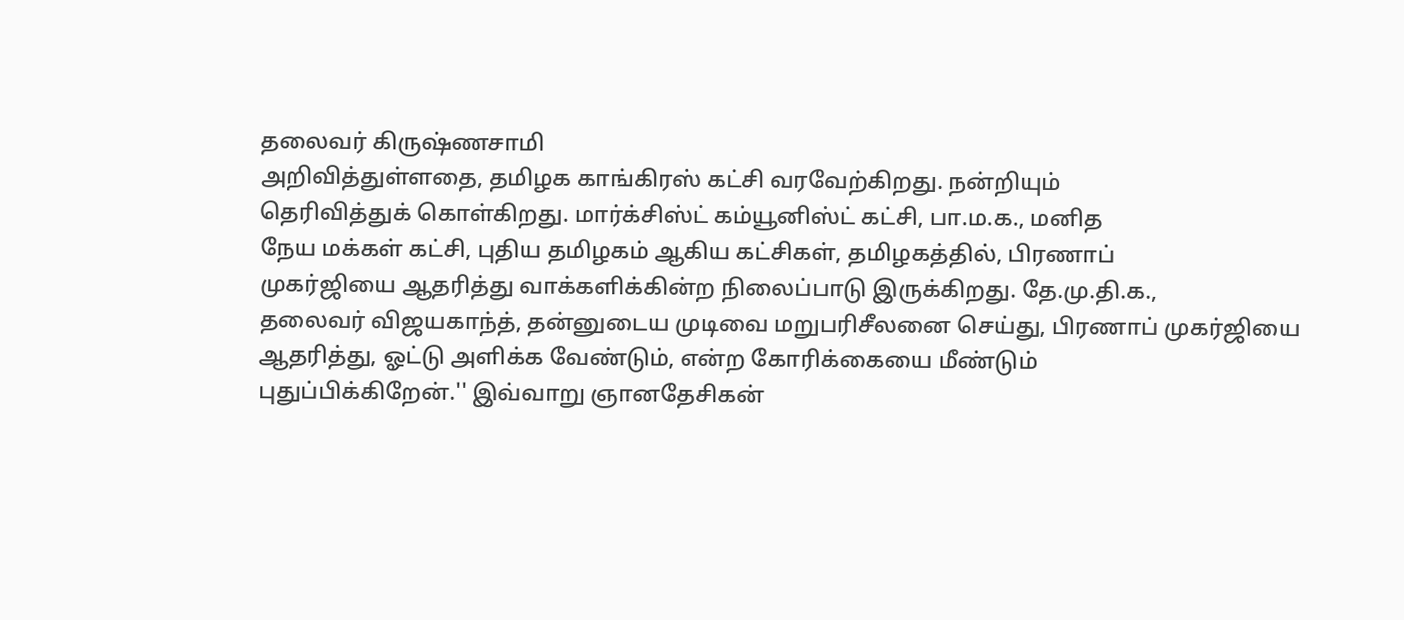தலைவர் கிருஷ்ணசாமி
அறிவித்துள்ளதை, தமிழக காங்கிரஸ் கட்சி வரவேற்கிறது. நன்றியும்
தெரிவித்துக் கொள்கிறது. மார்க்சிஸ்ட் கம்யூனிஸ்ட் கட்சி, பா.ம.க., மனித
நேய மக்கள் கட்சி, புதிய தமிழகம் ஆகிய கட்சிகள், தமிழகத்தில், பிரணாப்
முகர்ஜியை ஆதரித்து வாக்களிக்கின்ற நிலைப்பாடு இருக்கிறது. தே.மு.தி.க.,
தலைவர் விஜயகாந்த், தன்னுடைய முடிவை மறுபரிசீலனை செய்து, பிரணாப் முகர்ஜியை
ஆதரித்து, ஓட்டு அளிக்க வேண்டும், என்ற கோரிக்கையை மீண்டும்
புதுப்பிக்கிறேன்.'' இவ்வாறு ஞானதேசிகன்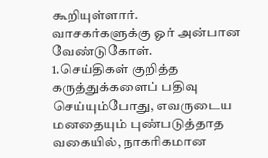கூறியுள்ளார்.
வாசகர்களுக்கு ஓர் அன்பான வேண்டுகோள்.
1.செய்திகள் குறித்த கருத்துக்களைப் பதிவு செய்யும்போது, எவருடைய மனதையும் புண்படுத்தாத வகையில், நாகரிகமான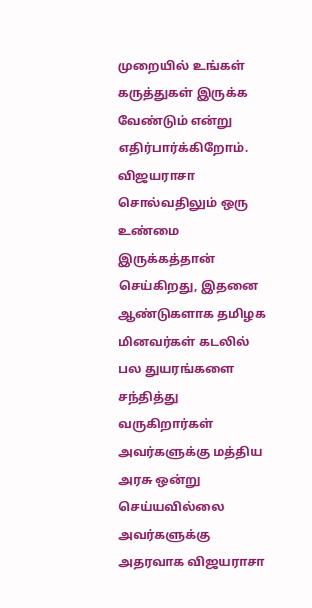முறையில் உங்கள் கருத்துகள் இருக்க வேண்டும் என்று எதிர்பார்க்கிறோம்.
விஜயராசா சொல்வதிலும் ஒரு உண்மை இருக்கத்தான் செய்கிறது, இதனை ஆண்டுகளாக தமிழக மினவர்கள் கடலில் பல துயரங்களை சந்தித்து வருகிறார்கள் அவர்களுக்கு மத்திய அரசு ஒன்று செய்யவில்லை அவர்களுக்கு அதரவாக விஜயராசா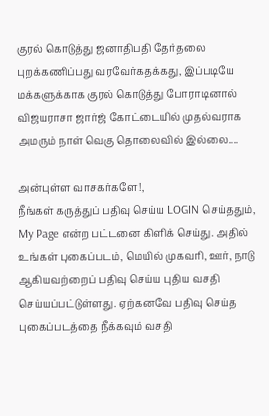குரல் கொடுத்து ஜனாதிபதி தேர்தலை புறக்கணிப்பது வரவேர்கதக்கது, இப்படியே மக்களுக்காக குரல் கொடுத்து போராடினால் விஜயராசா ஜார்ஜ் கோட்டையில் முதல்வராக அமரும் நாள் வெகு தொலைவில் இல்லை....

அன்புள்ள வாசகர்களே!,
நீங்கள் கருத்துப் பதிவு செய்ய LOGIN செய்ததும், My Page என்ற பட்டனை கிளிக் செய்து. அதில் உங்கள் புகைப்படம், மெயில் முகவரி, ஊர், நாடு ஆகியவற்றைப் பதிவு செய்ய புதிய வசதி செய்யப்பட்டுள்ளது. ஏற்கனவே பதிவு செய்த புகைப்படத்தை நீக்கவும் வசதி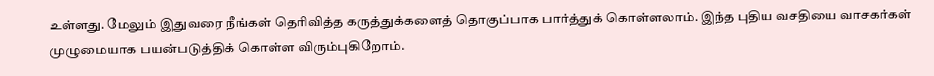உள்ளது. மேலும் இதுவரை நீங்கள் தெரிவித்த கருத்துக்களைத் தொகுப்பாக பார்த்துக் கொள்ளலாம். இந்த புதிய வசதியை வாசகர்கள் முழுமையாக பயன்படுத்திக் கொள்ள விரும்புகிறோம்.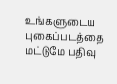உங்களுடைய புகைப்படத்தை மட்டுமே பதிவு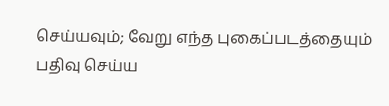செய்யவும்; வேறு எந்த புகைப்படத்தையும் பதிவு செய்ய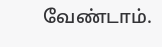வேண்டாம்.